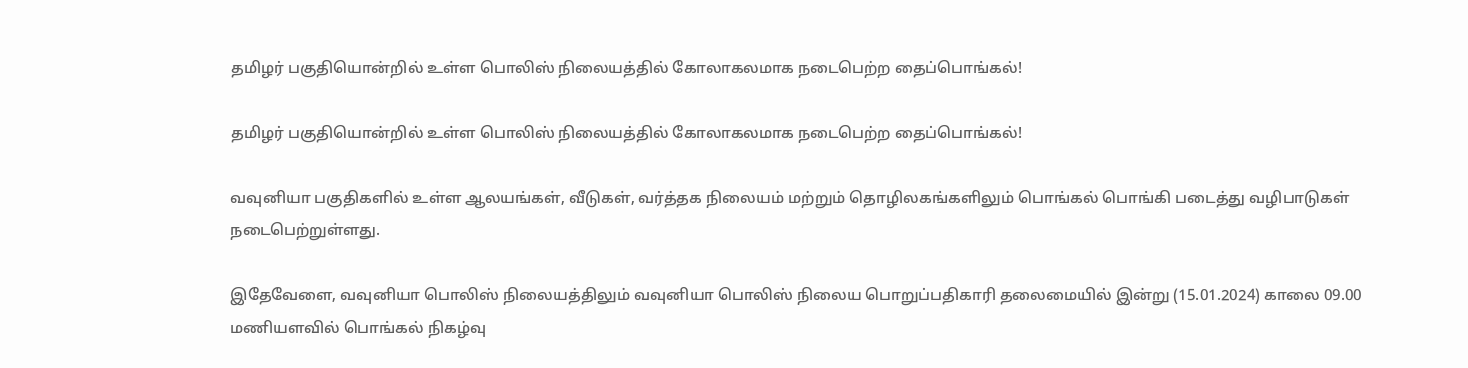தமிழர் பகுதியொன்றில் உள்ள பொலிஸ் நிலையத்தில் கோலாகலமாக நடைபெற்ற தைப்பொங்கல்!

தமிழர் பகுதியொன்றில் உள்ள பொலிஸ் நிலையத்தில் கோலாகலமாக நடைபெற்ற தைப்பொங்கல்!

வவுனியா பகுதிகளில் உள்ள ஆலயங்கள், வீடுகள், வர்த்தக நிலையம் மற்றும் தொழிலகங்களிலும் பொங்கல் பொங்கி படைத்து வழிபாடுகள் நடைபெற்றுள்ளது.

இதேவேளை, வவுனியா பொலிஸ் நிலையத்திலும் வவுனியா பொலிஸ் நிலைய பொறுப்பதிகாரி தலைமையில் இன்று (15.01.2024) காலை 09.00 மணியளவில் பொங்கல் நிகழ்வு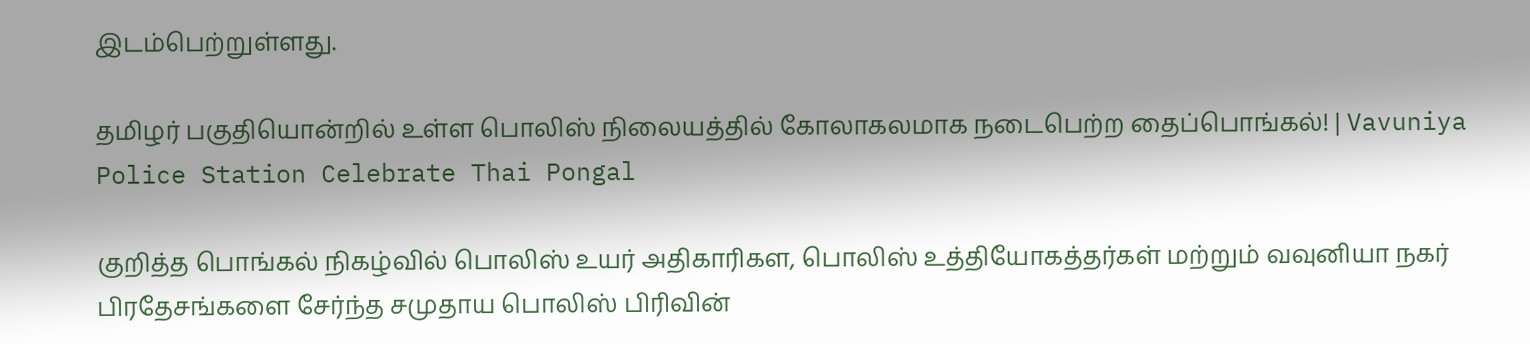இடம்பெற்றுள்ளது.

தமிழர் பகுதியொன்றில் உள்ள பொலிஸ் நிலையத்தில் கோலாகலமாக நடைபெற்ற தைப்பொங்கல்! | Vavuniya Police Station Celebrate Thai Pongal

குறித்த பொங்கல் நிகழ்வில் பொலிஸ் உயர் அதிகாரிகள, பொலிஸ் உத்தியோகத்தர்கள் மற்றும் வவுனியா நகர் பிரதேசங்களை சேர்ந்த சமுதாய பொலிஸ் பிரிவின்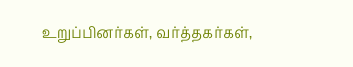உறுப்பினர்கள், வர்த்தகர்கள்,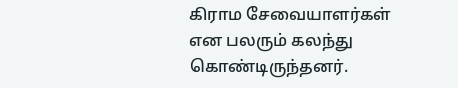கிராம சேவையாளர்கள் என பலரும் கலந்து கொண்டிருந்தனர்.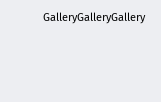GalleryGalleryGallery